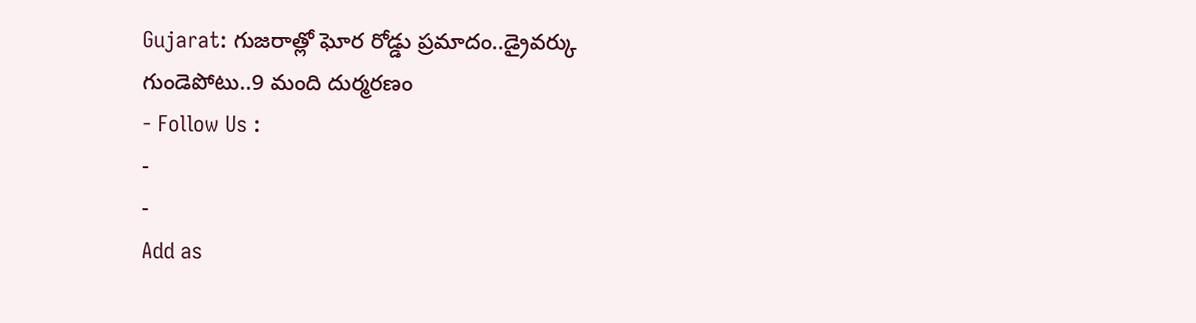Gujarat: గుజరాత్లో ఘోర రోడ్డు ప్రమాదం..డ్రైవర్కు గుండెపోటు..9 మంది దుర్మరణం
- Follow Us :
-
-
Add as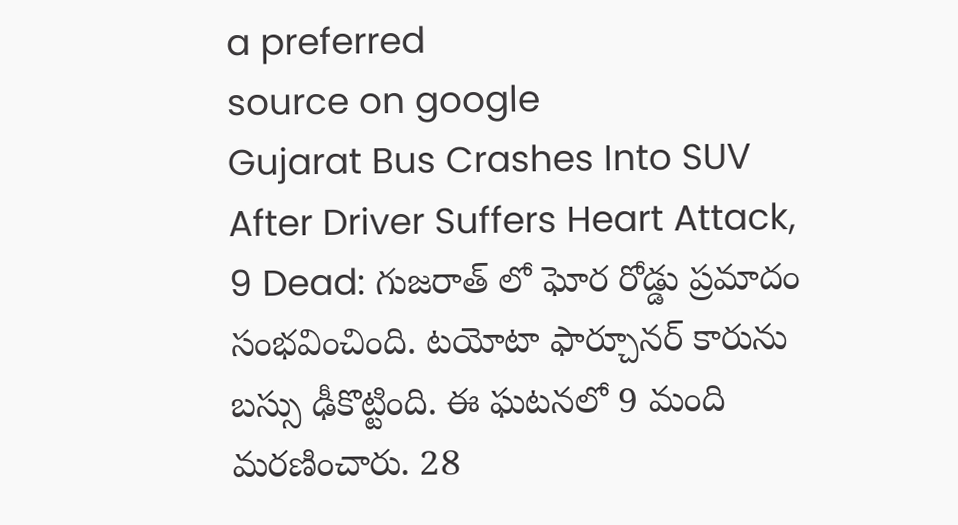a preferred
source on google
Gujarat Bus Crashes Into SUV After Driver Suffers Heart Attack, 9 Dead: గుజరాత్ లో ఘోర రోడ్డు ప్రమాదం సంభవించింది. టయోటా ఫార్చూనర్ కారును బస్సు ఢీకొట్టింది. ఈ ఘటనలో 9 మంది మరణించారు. 28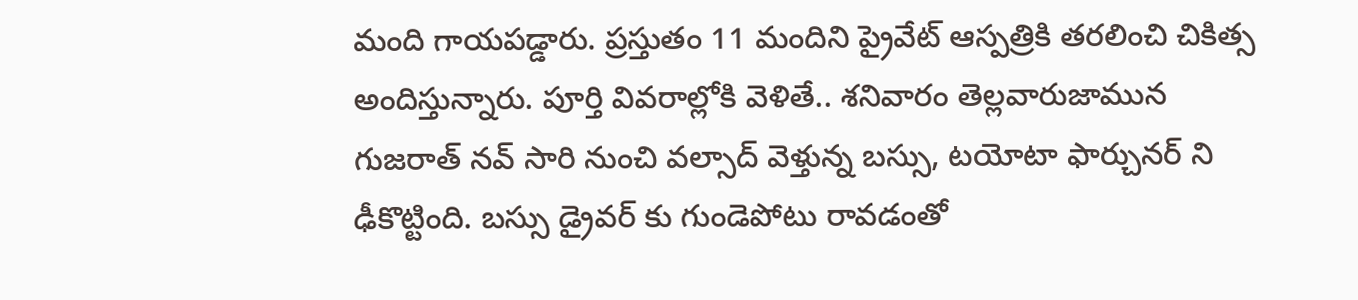మంది గాయపడ్డారు. ప్రస్తుతం 11 మందిని ప్రైవేట్ ఆస్పత్రికి తరలించి చికిత్స అందిస్తున్నారు. పూర్తి వివరాల్లోకి వెళితే.. శనివారం తెల్లవారుజామున గుజరాత్ నవ్ సారి నుంచి వల్సాద్ వెళ్తున్న బస్సు, టయోటా ఫార్చునర్ ని ఢీకొట్టింది. బస్సు డ్రైవర్ కు గుండెపోటు రావడంతో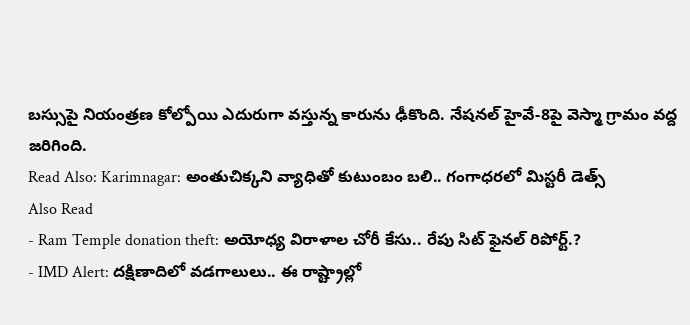బస్సుపై నియంత్రణ కోల్పోయి ఎదురుగా వస్తున్న కారును ఢీకొంది. నేషనల్ హైవే-8పై వెస్మా గ్రామం వద్ద జరిగింది.
Read Also: Karimnagar: అంతుచిక్కని వ్యాధితో కుటుంబం బలి.. గంగాధరలో మిస్టరీ డెత్స్
Also Read
- Ram Temple donation theft: అయోధ్య విరాళాల చోరీ కేసు.. రేపు సిట్ ఫైనల్ రిపోర్ట్.?
- IMD Alert: దక్షిణాదిలో వడగాలులు.. ఈ రాష్ట్రాల్లో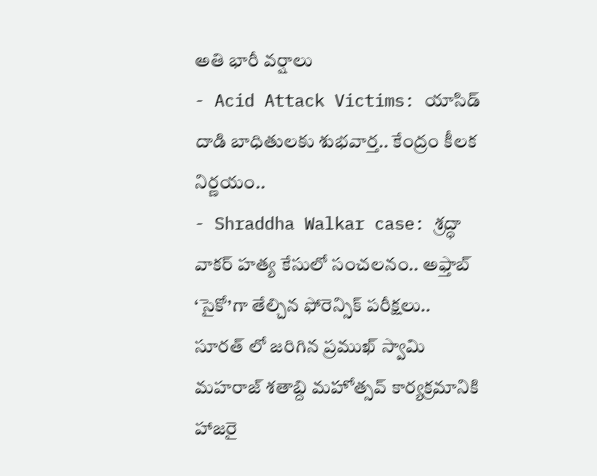అతి భారీ వర్షాలు
- Acid Attack Victims: యాసిడ్ దాడి బాధితులకు శుభవార్త.. కేంద్రం కీలక నిర్ణయం..
- Shraddha Walkar case: శ్రద్ధా వాకర్ హత్య కేసులో సంచలనం.. అఫ్తాబ్ ‘సైకో’గా తేల్చిన ఫోరెన్సిక్ పరీక్షలు..
సూరత్ లో జరిగిన ప్రముఖ్ స్వామి మహరాజ్ శతాబ్ది మహోత్సవ్ కార్యక్రమానికి హాజరై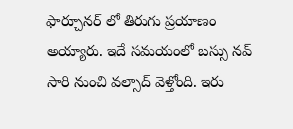ఫార్చూనర్ లో తిరుగు ప్రయాణం అయ్యారు. ఇదే సమయంలో బస్సు నవ్ సారి నుంచి వల్సాద్ వెళ్తోంది. ఇరు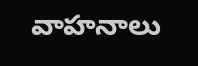వాహనాలు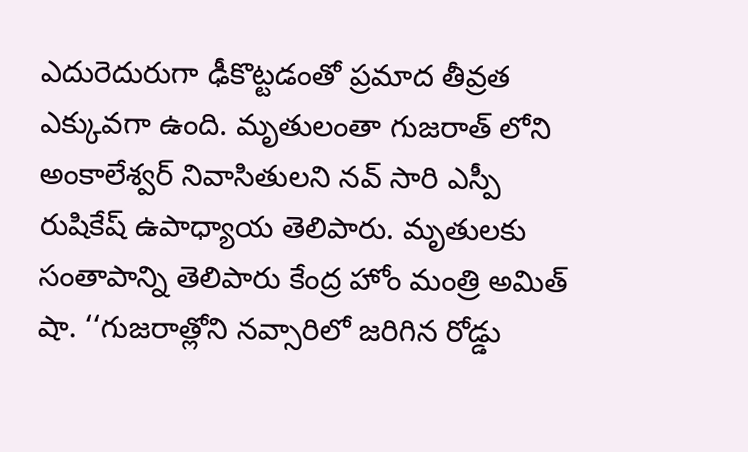ఎదురెదురుగా ఢీకొట్టడంతో ప్రమాద తీవ్రత ఎక్కువగా ఉంది. మృతులంతా గుజరాత్ లోని అంకాలేశ్వర్ నివాసితులని నవ్ సారి ఎస్పీ రుషికేష్ ఉపాధ్యాయ తెలిపారు. మృతులకు సంతాపాన్ని తెలిపారు కేంద్ర హోం మంత్రి అమిత్ షా. ‘‘గుజరాత్లోని నవ్సారిలో జరిగిన రోడ్డు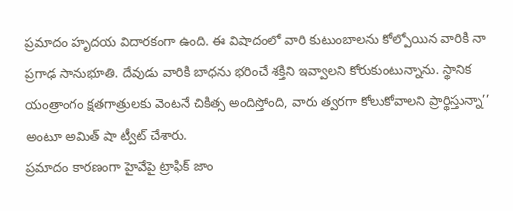ప్రమాదం హృదయ విదారకంగా ఉంది. ఈ విషాదంలో వారి కుటుంబాలను కోల్పోయిన వారికి నా ప్రగాఢ సానుభూతి. దేవుడు వారికి బాధను భరించే శక్తిని ఇవ్వాలని కోరుకుంటున్నాను. స్థానిక యంత్రాంగం క్షతగాత్రులకు వెంటనే చికిత్స అందిస్తోంది, వారు త్వరగా కోలుకోవాలని ప్రార్థిస్తున్నా’’ అంటూ అమిత్ షా ట్వీట్ చేశారు.
ప్రమాదం కారణంగా హైవేపై ట్రాఫిక్ జాం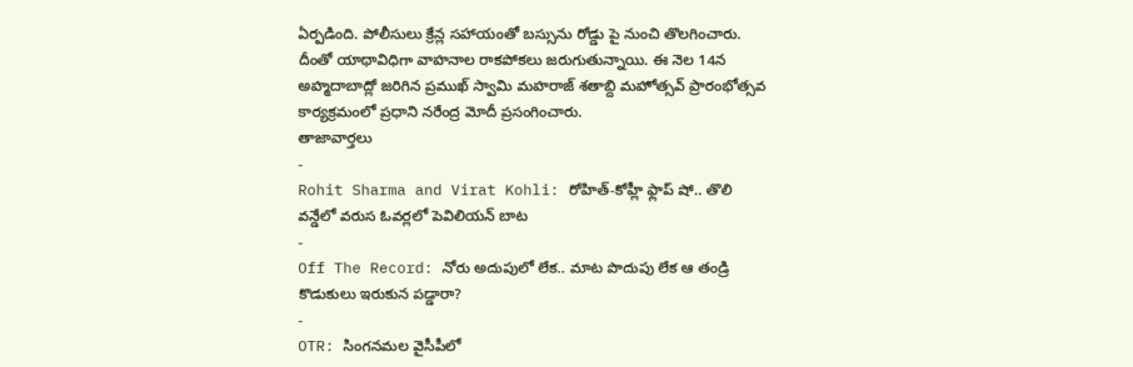ఏర్పడింది. పోలీసులు క్రేన్ల సహాయంతో బస్సును రోడ్డు పై నుంచి తొలగించారు. దీంతో యాథావిధిగా వాహనాల రాకపోకలు జరుగుతున్నాయి. ఈ నెల 14న అహ్మదాబాద్లో జరిగిన ప్రముఖ్ స్వామి మహరాజ్ శతాబ్ది మహోత్సవ్ ప్రారంభోత్సవ కార్యక్రమంలో ప్రధాని నరేంద్ర మోదీ ప్రసంగించారు.
తాజావార్తలు
-
Rohit Sharma and Virat Kohli: రోహిత్-కోహ్లీ ఫ్లాప్ షో.. తొలి వన్డేలో వరుస ఓవర్లలో పెవిలియన్ బాట
-
Off The Record: నోరు అదుపులో లేక.. మాట పొదుపు లేక ఆ తండ్రి కొడుకులు ఇరుకున పడ్డారా?
-
OTR: సింగనమల వైసీపీలో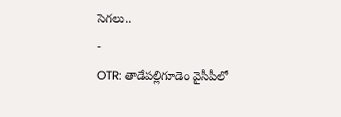సెగలు..
-
OTR: తాడేపల్లిగూడెం వైసీపీలో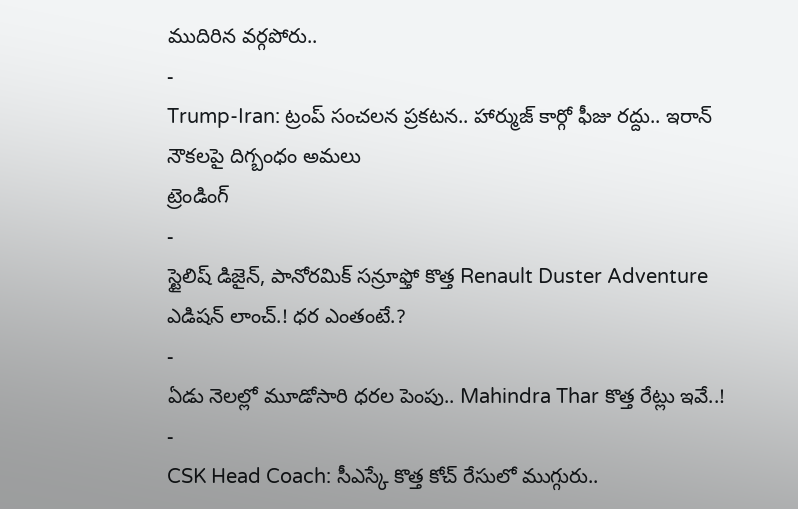ముదిరిన వర్గపోరు..
-
Trump-Iran: ట్రంప్ సంచలన ప్రకటన.. హార్ముజ్ కార్గో ఫీజు రద్దు.. ఇరాన్ నౌకలపై దిగ్బంధం అమలు
ట్రెండింగ్
-
స్టైలిష్ డిజైన్, పానోరమిక్ సన్రూఫ్తో కొత్త Renault Duster Adventure ఎడిషన్ లాంచ్.! ధర ఎంతంటే.?
-
ఏడు నెలల్లో మూడోసారి ధరల పెంపు.. Mahindra Thar కొత్త రేట్లు ఇవే..!
-
CSK Head Coach: సీఎస్కే కొత్త కోచ్ రేసులో ముగ్గురు..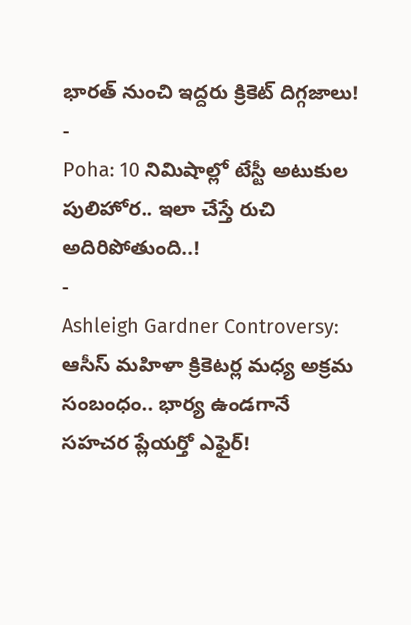భారత్ నుంచి ఇద్దరు క్రికెట్ దిగ్గజాలు!
-
Poha: 10 నిమిషాల్లో టేస్టీ అటుకుల పులిహోర.. ఇలా చేస్తే రుచి అదిరిపోతుంది..!
-
Ashleigh Gardner Controversy: ఆసీస్ మహిళా క్రికెటర్ల మధ్య అక్రమ సంబంధం.. భార్య ఉండగానే సహచర ప్లేయర్తో ఎఫైర్!